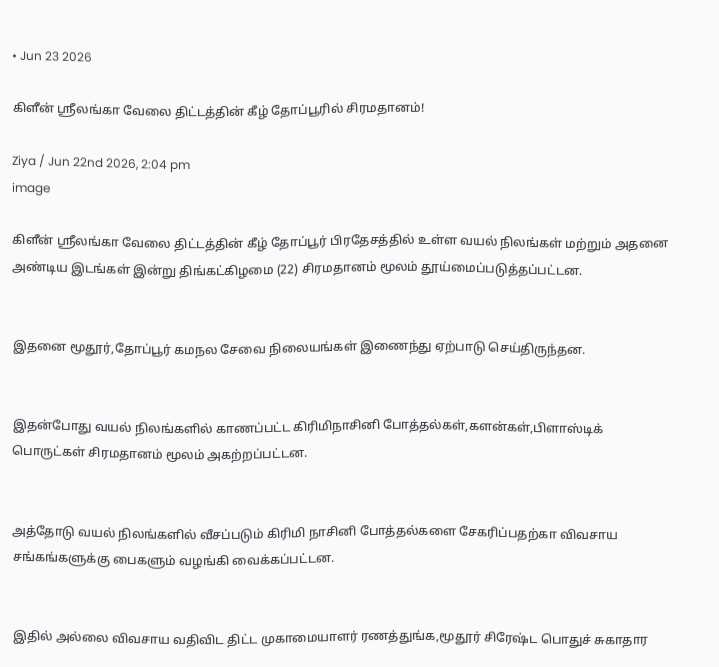• Jun 23 2026

கிளீன் ஸ்ரீலங்கா வேலை திட்டத்தின் கீழ் தோப்பூரில் சிரமதானம்!

Ziya / Jun 22nd 2026, 2:04 pm
image

கிளீன் ஸ்ரீலங்கா வேலை திட்டத்தின் கீழ் தோப்பூர் பிரதேசத்தில் உள்ள வயல் நிலங்கள் மற்றும் அதனை அண்டிய இடங்கள் இன்று திங்கட்கிழமை (22) சிரமதானம் மூலம் தூய்மைப்படுத்தப்பட்டன.


இதனை மூதூர்,தோப்பூர் கமநல சேவை நிலையங்கள் இணைந்து ஏற்பாடு செய்திருந்தன.


இதன்போது வயல் நிலங்களில் காணப்பட்ட கிரிமிநாசினி போத்தல்கள்,களன்கள்,பிளாஸ்டிக் பொருட்கள் சிரமதானம் மூலம் அகற்றப்பட்டன.


அத்தோடு வயல் நிலங்களில் வீசப்படும் கிரிமி நாசினி போத்தல்களை சேகரிப்பதற்கா விவசாய சங்கங்களுக்கு பைகளும் வழங்கி வைக்கப்பட்டன.


இதில் அல்லை விவசாய வதிவிட திட்ட முகாமையாளர் ரணத்துங்க,மூதூர் சிரேஷ்ட பொதுச் சுகாதார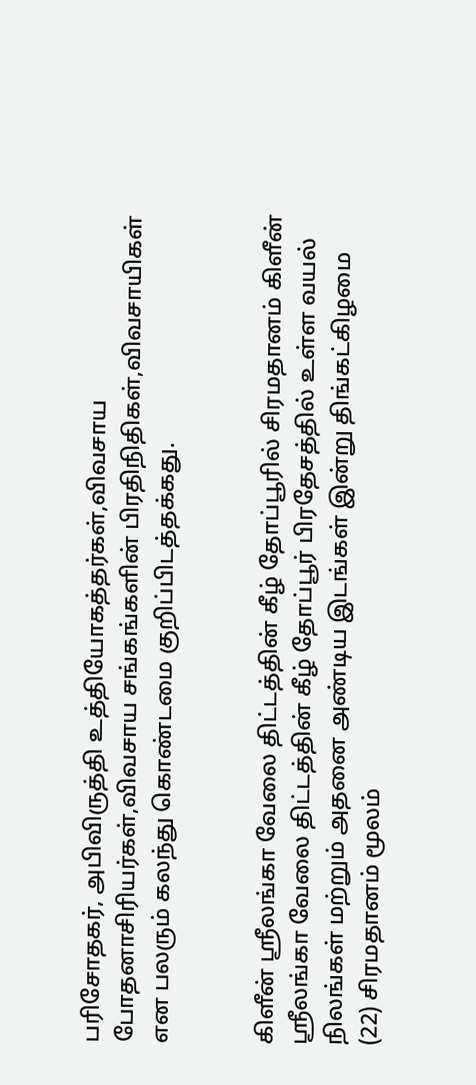பரிசோதகர், அபிவிருத்தி உத்தியோகத்தர்கள்,விவசாய போதனாசிரியர்கள்,விவசாய சங்கங்களின் பிரதிநிதிகள்,விவசாயிகள் என பலரும் கலந்து கொண்டமை குறிப்பிடத்தக்கது.


கிளீன் ஸ்ரீலங்கா வேலை திட்டத்தின் கீழ் தோப்பூரில் சிரமதானம் கிளீன் ஸ்ரீலங்கா வேலை திட்டத்தின் கீழ் தோப்பூர் பிரதேசத்தில் உள்ள வயல் நிலங்கள் மற்றும் அதனை அண்டிய இடங்கள் இன்று திங்கட்கிழமை (22) சிரமதானம் மூலம்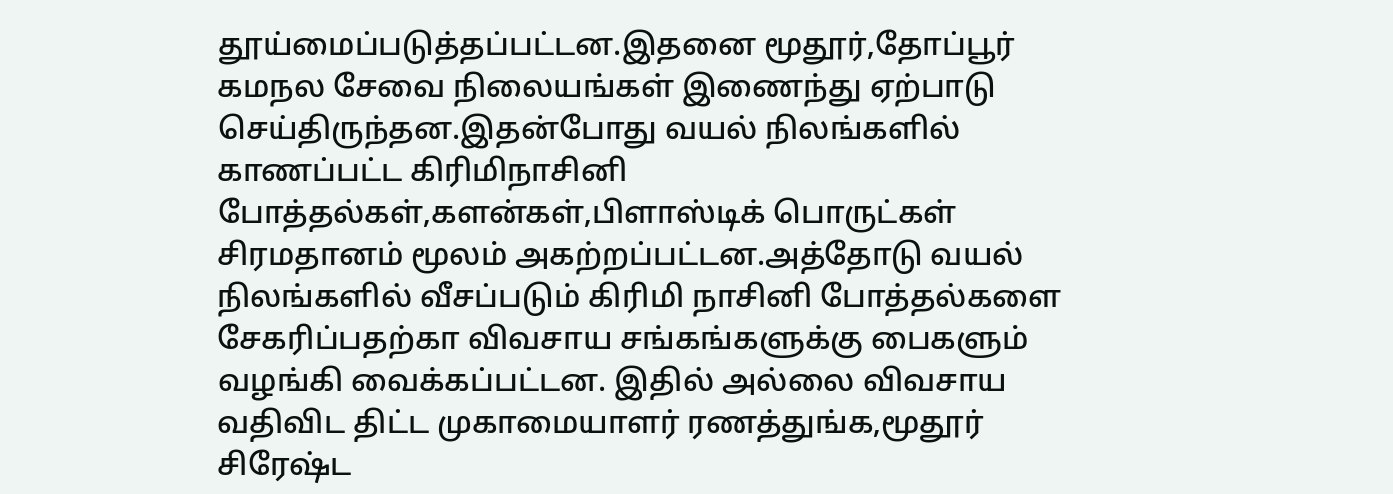தூய்மைப்படுத்தப்பட்டன.இதனை மூதூர்,தோப்பூர் கமநல சேவை நிலையங்கள் இணைந்து ஏற்பாடு செய்திருந்தன.இதன்போது வயல் நிலங்களில் காணப்பட்ட கிரிமிநாசினி போத்தல்கள்,களன்கள்,பிளாஸ்டிக் பொருட்கள் சிரமதானம் மூலம் அகற்றப்பட்டன.அத்தோடு வயல் நிலங்களில் வீசப்படும் கிரிமி நாசினி போத்தல்களை சேகரிப்பதற்கா விவசாய சங்கங்களுக்கு பைகளும் வழங்கி வைக்கப்பட்டன. இதில் அல்லை விவசாய வதிவிட திட்ட முகாமையாளர் ரணத்துங்க,மூதூர் சிரேஷ்ட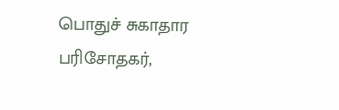பொதுச் சுகாதார பரிசோதகர்,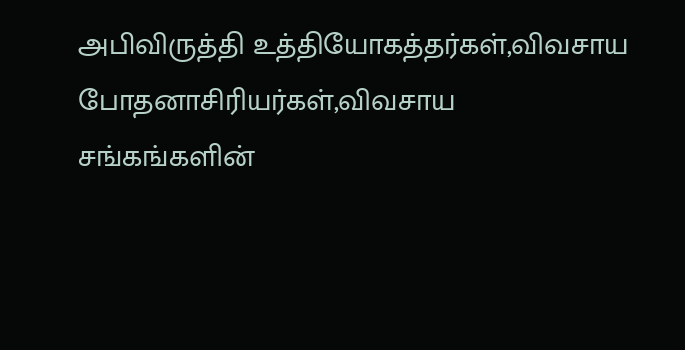அபிவிருத்தி உத்தியோகத்தர்கள்,விவசாய போதனாசிரியர்கள்,விவசாய சங்கங்களின்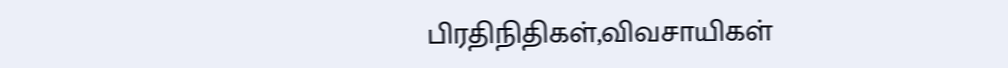பிரதிநிதிகள்,விவசாயிகள்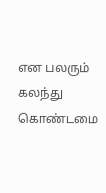என பலரும் கலந்து கொண்டமை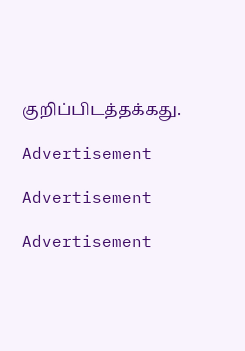குறிப்பிடத்தக்கது.

Advertisement

Advertisement

Advertisement